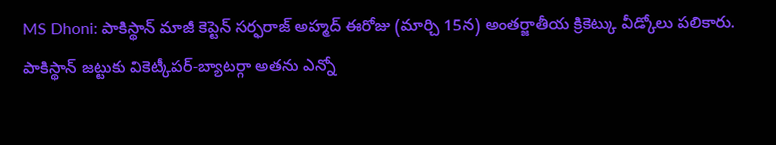MS Dhoni: పాకిస్థాన్ మాజీ కెప్టెన్ సర్ఫరాజ్ అహ్మద్ ఈరోజు (మార్చి 15న) అంతర్జాతీయ క్రికెట్కు వీడ్కోలు పలికారు. పాకిస్థాన్ జట్టుకు వికెట్కీపర్-బ్యాటర్గా అతను ఎన్నో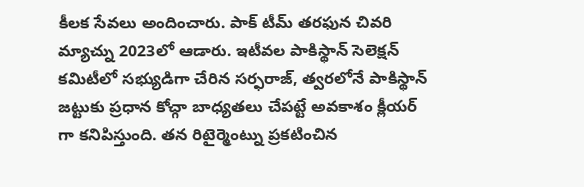కీలక సేవలు అందించారు. పాక్ టీమ్ తరఫున చివరి మ్యాచ్ను 2023లో ఆడారు. ఇటీవల పాకిస్థాన్ సెలెక్షన్ కమిటీలో సభ్యుడిగా చేరిన సర్ఫరాజ్, త్వరలోనే పాకిస్థాన్ జట్టుకు ప్రధాన కోచ్గా బాధ్యతలు చేపట్టే అవకాశం క్లీయర్ గా కనిపిస్తుంది. తన రిటైర్మెంట్ను ప్రకటించిన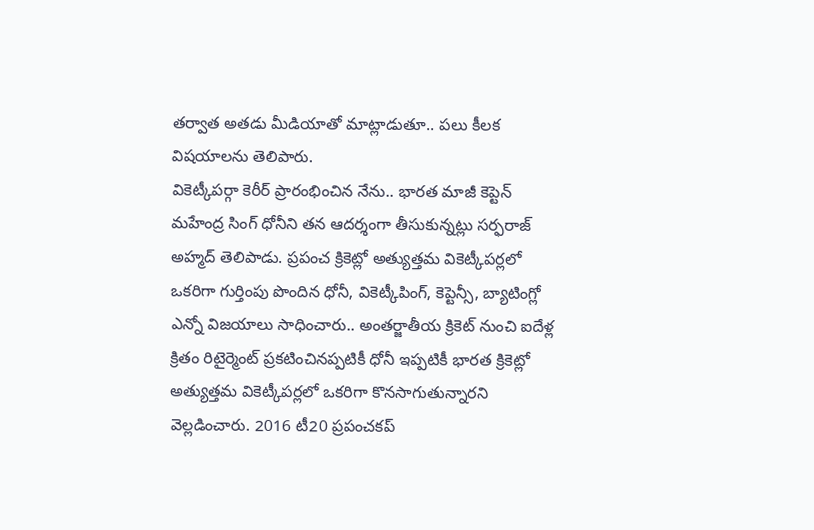తర్వాత అతడు మీడియాతో మాట్లాడుతూ.. పలు కీలక విషయాలను తెలిపారు.
వికెట్కీపర్గా కెరీర్ ప్రారంభించిన నేను.. భారత మాజీ కెప్టెన్ మహేంద్ర సింగ్ ధోనీని తన ఆదర్శంగా తీసుకున్నట్లు సర్ఫరాజ్ అహ్మద్ తెలిపాడు. ప్రపంచ క్రికెట్లో అత్యుత్తమ వికెట్కీపర్లలో ఒకరిగా గుర్తింపు పొందిన ధోనీ, వికెట్కీపింగ్, కెప్టెన్సీ, బ్యాటింగ్లో ఎన్నో విజయాలు సాధించారు.. అంతర్జాతీయ క్రికెట్ నుంచి ఐదేళ్ల క్రితం రిటైర్మెంట్ ప్రకటించినప్పటికీ ధోనీ ఇప్పటికీ భారత క్రికెట్లో అత్యుత్తమ వికెట్కీపర్లలో ఒకరిగా కొనసాగుతున్నారని వెల్లడించారు. 2016 టీ20 ప్రపంచకప్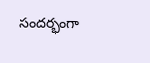సందర్భంగా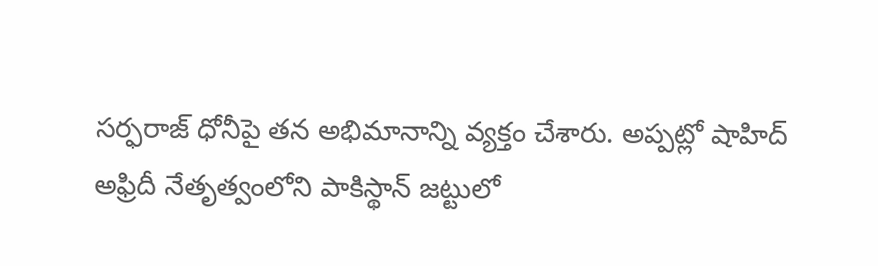సర్ఫరాజ్ ధోనీపై తన అభిమానాన్ని వ్యక్తం చేశారు. అప్పట్లో షాహిద్ అఫ్రిదీ నేతృత్వంలోని పాకిస్థాన్ జట్టులో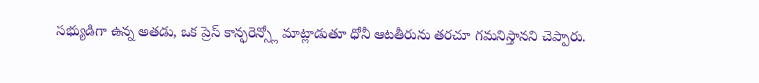సభ్యుడిగా ఉన్న అతడు, ఒక ప్రెస్ కాన్ఫరెన్స్లో మాట్లాడుతూ ధోనీ ఆటతీరును తరచూ గమనిస్తానని చెప్పారు.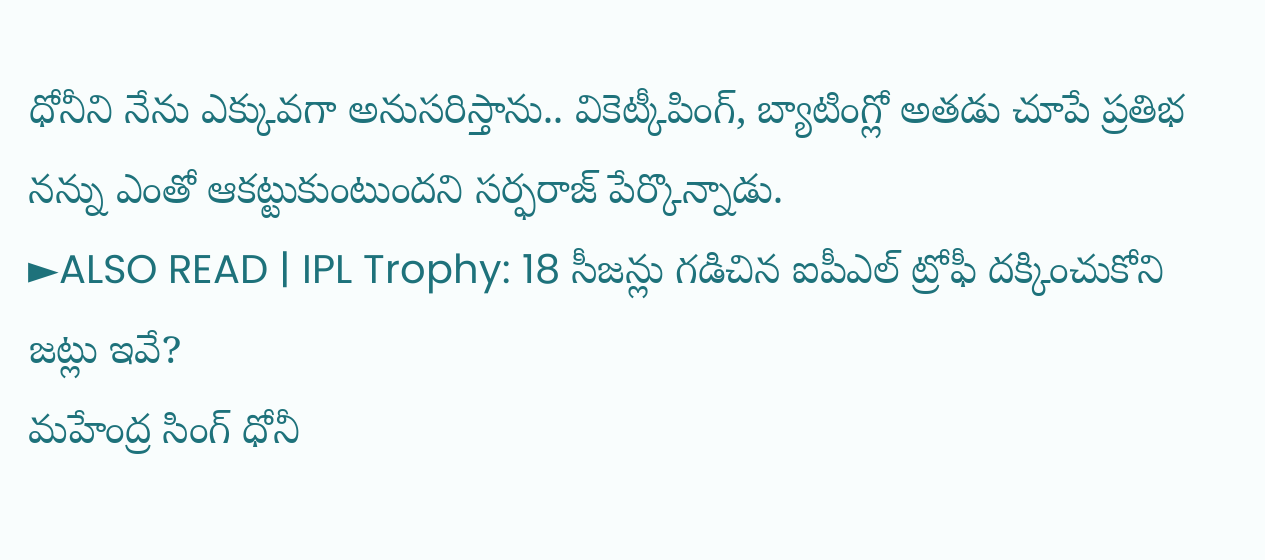ధోనీని నేను ఎక్కువగా అనుసరిస్తాను.. వికెట్కీపింగ్, బ్యాటింగ్లో అతడు చూపే ప్రతిభ నన్ను ఎంతో ఆకట్టుకుంటుందని సర్ఫరాజ్ పేర్కొన్నాడు.
►ALSO READ | IPL Trophy: 18 సీజన్లు గడిచిన ఐపీఎల్ ట్రోఫీ దక్కించుకోని జట్లు ఇవే?
మహేంద్ర సింగ్ ధోనీ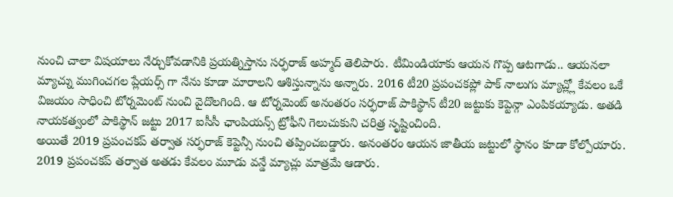నుంచి చాలా విషయాలు నేర్చుకోవడానికి ప్రయత్నిస్తాను సర్ఫరాజ్ అహ్మద్ తెలిపారు. టీమిండియాకు ఆయన గొప్ప ఆటగాడు.. ఆయనలా మ్యాచ్ను ముగించగల ప్లేయర్స్ గా నేను కూడా మారాలని ఆశిస్తున్నాను అన్నారు. 2016 టీ20 ప్రపంచకప్లో పాక్ నాలుగు మ్యాచ్ల్లో కేవలం ఒకే విజయం సాధించి టోర్నమెంట్ నుంచి వైదొలగింది. ఆ టోర్నమెంట్ అనంతరం సర్ఫరాజ్ పాకిస్థాన్ టీ20 జట్టుకు కెప్టెన్గా ఎంపికయ్యాడు. అతడి నాయకత్వంలో పాకిస్థాన్ జట్టు 2017 ఐసీసీ ఛాంపియన్స్ ట్రోఫీని గెలుచుకుని చరిత్ర సృష్టించింది.
అయితే 2019 ప్రపంచకప్ తర్వాత సర్ఫరాజ్ కెప్టెన్సీ నుంచి తప్పించబడ్డారు. అనంతరం ఆయన జాతీయ జట్టులో స్థానం కూడా కోల్పోయారు. 2019 ప్రపంచకప్ తర్వాత అతడు కేవలం మూడు వన్డే మ్యాచ్లు మాత్రమే ఆడారు.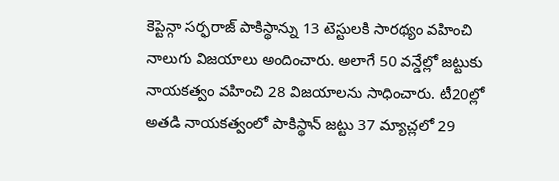కెప్టెన్గా సర్ఫరాజ్ పాకిస్థాన్ను 13 టెస్టులకి సారథ్యం వహించి నాలుగు విజయాలు అందించారు. అలాగే 50 వన్డేల్లో జట్టుకు నాయకత్వం వహించి 28 విజయాలను సాధించారు. టీ20ల్లో అతడి నాయకత్వంలో పాకిస్థాన్ జట్టు 37 మ్యాచ్లలో 29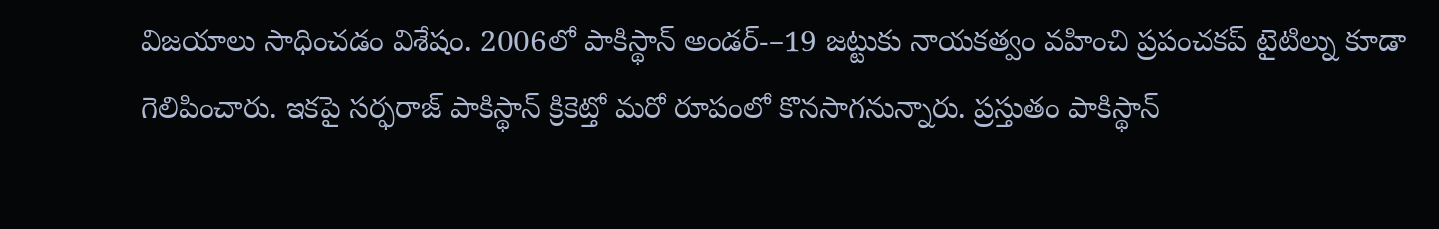విజయాలు సాధించడం విశేషం. 2006లో పాకిస్థాన్ అండర్-–19 జట్టుకు నాయకత్వం వహించి ప్రపంచకప్ టైటిల్ను కూడా గెలిపించారు. ఇకపై సర్ఫరాజ్ పాకిస్థాన్ క్రికెట్తో మరో రూపంలో కొనసాగనున్నారు. ప్రస్తుతం పాకిస్థాన్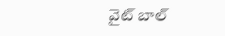వైట్ బాల్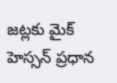జట్లకు మైక్ హెస్సన్ ప్రధాన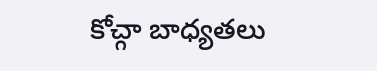కోచ్గా బాధ్యతలు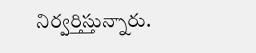నిర్వర్తిస్తున్నారు.